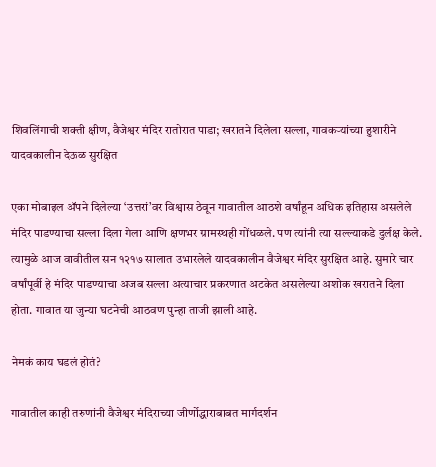शिवलिंगाची शक्ती क्षीण, वैजेश्वर मंदिर रातोरात पाडा; खरातने दिलेला सल्ला, गावकऱ्यांच्या हुशारीने यादवकालीन देऊळ सुरक्षित

एका मोबाइल ॲपने दिलेल्या ‘उत्तरां’वर विश्वास ठेवून गावातील आठशे वर्षांहून अधिक इतिहास असलेले मंदिर पाडण्याचा सल्ला दिला गेला आणि क्षणभर ग्रामस्थही गोंधळले. पण त्यांनी त्या सल्ल्याकडे दुर्लक्ष केले. त्यामुळे आज वावीतील सन १२१७ सालात उभारलेले यादवकालीन वैजेश्वर मंदिर सुरक्षित आहे. सुमारे चार वर्षांपूर्वी हे मंदिर पाडण्याचा अजब सल्ला अत्याचार प्रकरणात अटकेत असलेल्या अशोक खरातने दिला होता. गावात या जुन्या घटनेची आठवण पुन्हा ताजी झाली आहे.

नेमकं काय घडलं होतं?

गावातील काही तरुणांनी वैजेश्वर मंदिराच्या जीर्णोद्धाराबाबत मार्गदर्शन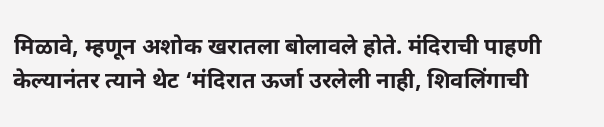मिळावे, म्हणून अशोक खरातला बोलावले होते. मंदिराची पाहणी केल्यानंतर त्याने थेट ‘मंदिरात ऊर्जा उरलेली नाही, शिवलिंगाची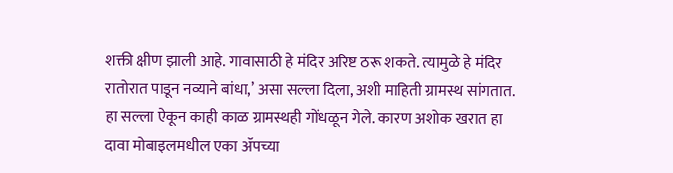शक्ती क्षीण झाली आहे. गावासाठी हे मंदिर अरिष्ट ठरू शकते. त्यामुळे हे मंदिर रातोरात पाडून नव्याने बांधा,’ असा सल्ला दिला, अशी माहिती ग्रामस्थ सांगतात. हा सल्ला ऐकून काही काळ ग्रामस्थही गोंधळून गेले. कारण अशोक खरात हा दावा मोबाइलमधील एका ॲपच्या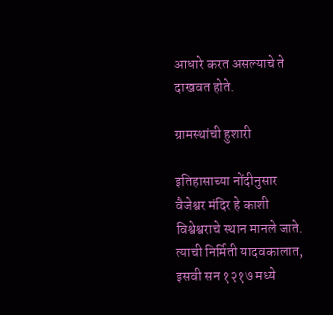आधारे करत असल्याचे ते दाखवत होते.

ग्रामस्थांची हुशारी

इतिहासाच्या नोंदीनुसार वैजेश्वर मंदिर हे काशी विश्वेश्वराचे स्थान मानले जाते. त्याची निर्मिती यादवकालात, इसवी सन १२१७ मध्ये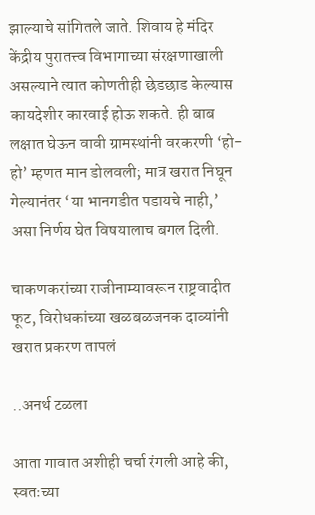झाल्याचे सांगितले जाते. शिवाय हे मंदिर केंद्रीय पुरातत्त्व विभागाच्या संरक्षणाखाली असल्याने त्यात कोणतीही छेडछाड केल्यास कायदेशीर कारवाई होऊ शकते. ही बाब लक्षात घेऊन वावी ग्रामस्थांनी वरकरणी ‘हो-हो’ म्हणत मान डोलवली; मात्र खरात निघून गेल्यानंतर ‘या भानगडीत पडायचे नाही,’ असा निर्णय घेत विषयालाच बगल दिली.

चाकणकरांच्या राजीनाम्यावरून राष्ट्रवादीत फूट, विरोधकांच्या खळबळजनक दाव्यांनी खरात प्रकरण तापलं

..अनर्थ टळला

आता गावात अशीही चर्चा रंगली आहे की, स्वतःच्या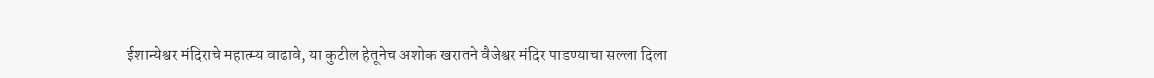ईशान्येश्वर मंदिराचे महात्म्य वाढावे, या कुटील हेतूनेच अशोक खरातने वैजेश्वर मंदिर पाडण्याचा सल्ला दिला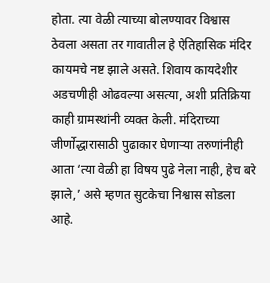होता. त्या वेळी त्याच्या बोलण्यावर विश्वास ठेवला असता तर गावातील हे ऐतिहासिक मंदिर कायमचे नष्ट झाले असते. शिवाय कायदेशीर अडचणीही ओढवल्या असत्या, अशी प्रतिक्रिया काही ग्रामस्थांनी व्यक्त केली. मंदिराच्या जीर्णोद्धारासाठी पुढाकार घेणाऱ्या तरुणांनीही आता ‘त्या वेळी हा विषय पुढे नेला नाही, हेच बरे झाले,’ असे म्हणत सुटकेचा निश्वास सोडला आहे.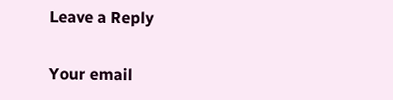Leave a Reply

Your email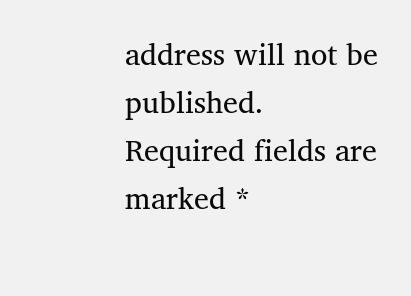address will not be published. Required fields are marked *